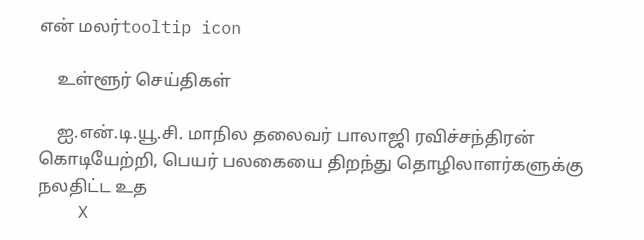என் மலர்tooltip icon

    உள்ளூர் செய்திகள்

    ஐ.என்.டி.யூ.சி. மாநில தலைவர் பாலாஜி ரவிச்சந்திரன் கொடியேற்றி, பெயர் பலகையை திறந்து தொழிலாளர்களுக்கு நலதிட்ட உத
    X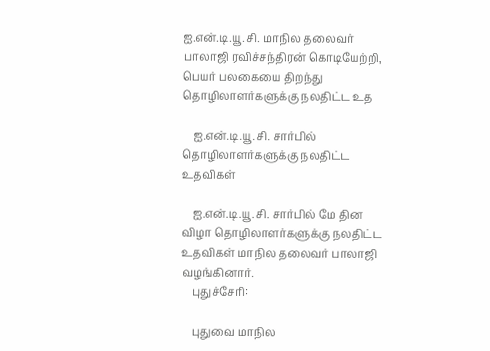ஐ.என்.டி.யூ.சி. மாநில தலைவர் பாலாஜி ரவிச்சந்திரன் கொடியேற்றி, பெயர் பலகையை திறந்து தொழிலாளர்களுக்கு நலதிட்ட உத

    ஐ.என்.டி.யூ.சி. சார்பில் தொழிலாளர்களுக்கு நலதிட்ட உதவிகள்

    ஐ.என்.டி.யூ.சி. சார்பில் மே தின விழா தொழிலாளர்களுக்கு நலதிட்ட உதவிகள் மாநில தலைவர் பாலாஜி வழங்கினார்.
    புதுச்சேரி:

    புதுவை மாநில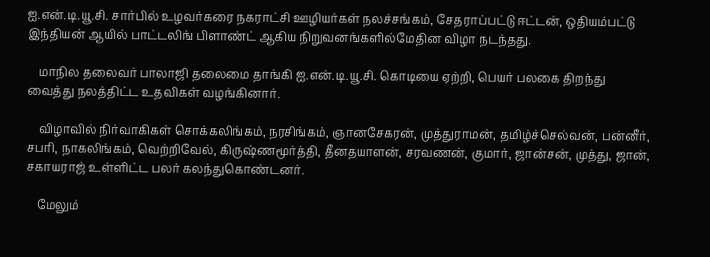ஐ.என்.டி.யூ.சி. சார்பில் உழவர்கரை நகராட்சி ஊழியர்கள் நலச்சங்கம், சேதராப்பட்டு ஈட்டன், ஒதியம்பட்டு இந்தியன் ஆயில் பாட்டலிங் பிளாண்ட் ஆகிய நிறுவனங்களில்மேதின விழா நடந்தது.

    மாநில தலைவர் பாலாஜி தலைமை தாங்கி ஐ.என்.டி.யூ.சி. கொடியை ஏற்றி, பெயர் பலகை திறந்து வைத்து நலத்திட்ட உதவிகள் வழங்கினார்.

    விழாவில் நிர்வாகிகள் சொக்கலிங்கம், நரசிங்கம், ஞானசேகரன், முத்துராமன், தமிழ்ச்செல்வன், பன்னீர், சபரி, நாகலிங்கம், வெற்றிவேல், கிருஷ்ணமூர்த்தி, தீனதயாளன், சரவணன், குமார், ஜான்சன், முத்து, ஜான், சகாயராஜ் உள்ளிட்ட பலர் கலந்துகொண்டனர்.

    மேலும்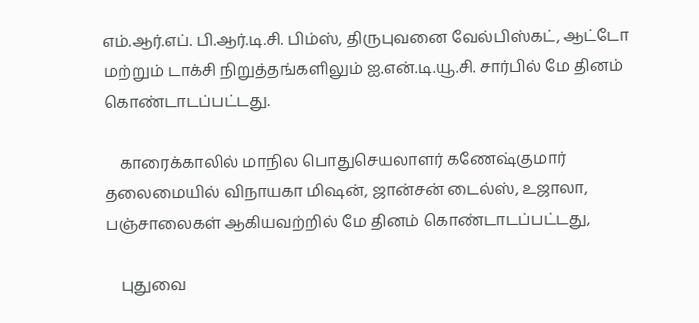எம்.ஆர்.எப். பி.ஆர்.டி.சி. பிம்ஸ், திருபுவனை வேல்பிஸ்கட், ஆட்டோ மற்றும் டாக்சி நிறுத்தங்களிலும் ஐ.என்.டி.யூ.சி. சார்பில் மே தினம் கொண்டாடப்பட்டது.

    காரைக்காலில் மாநில பொதுசெயலாளர் கணேஷ்குமார் தலைமையில் விநாயகா மிஷன், ஜான்சன் டைல்ஸ், உஜாலா, பஞ்சாலைகள் ஆகியவற்றில் மே தினம் கொண்டாடப்பட்டது,

    புதுவை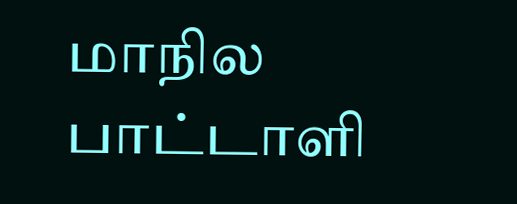மாநில பாட்டாளி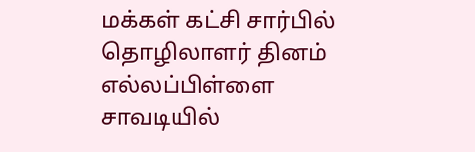மக்கள் கட்சி சார்பில் தொழிலாளர் தினம் எல்லப்பிள்ளை சாவடியில்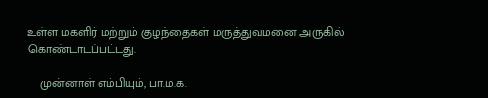உள்ள மகளிர் மற்றும் குழந்தைகள் மருத்துவமனை அருகில் கொண்டாடப்பட்டது.

    முன்னாள் எம்பியும், பா.ம.க.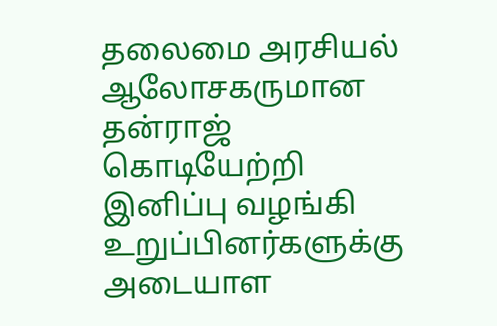தலைமை அரசியல் ஆலோசகருமான தன்ராஜ் கொடியேற்றி இனிப்பு வழங்கி  உறுப்பினர்களுக்கு அடையாள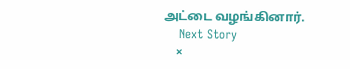அட்டை வழங்கினார்.
    Next Story
    ×